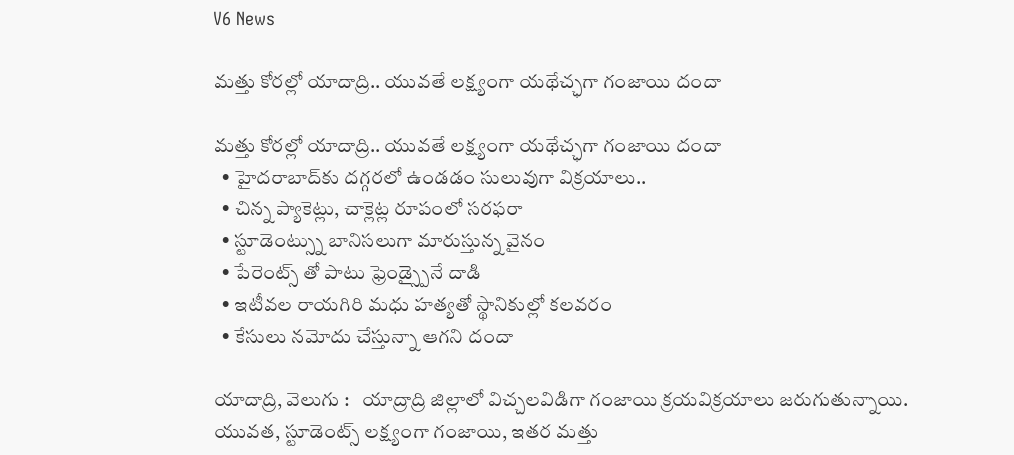V6 News

మత్తు కోరల్లో యాదాద్రి.. యువతే లక్ష్యంగా యథేచ్ఛగా గంజాయి దందా

మత్తు కోరల్లో యాదాద్రి.. యువతే లక్ష్యంగా యథేచ్ఛగా గంజాయి దందా
  • హైదరాబాద్‌‌‌‌‌‌‌‌‌‌‌‌‌‌‌‌కు దగ్గరలో ఉండడం సులువుగా విక్రయాలు..
  • చిన్న ప్యాకెట్లు, చాక్లెట్ల రూపంలో సరఫరా
  • స్టూడెంట్స్ను బానిసలుగా మారుస్తున్న వైనం
  • పేరెంట్స్ తో పాటు ఫ్రెండ్స్పైనే దాడి
  • ఇటీవల రాయగిరి మధు హత్యతో స్థానికుల్లో కలవరం
  • కేసులు నమోదు చేస్తున్నా ఆగని దందా

యాదాద్రి, వెలుగు :   యాద్రాద్రి జిల్లాలో విచ్చలవిడిగా గంజాయి క్రయవిక్రయాలు జరుగుతున్నాయి. యువత, స్టూడెంట్స్ లక్ష్యంగా గంజాయి, ఇతర మత్తు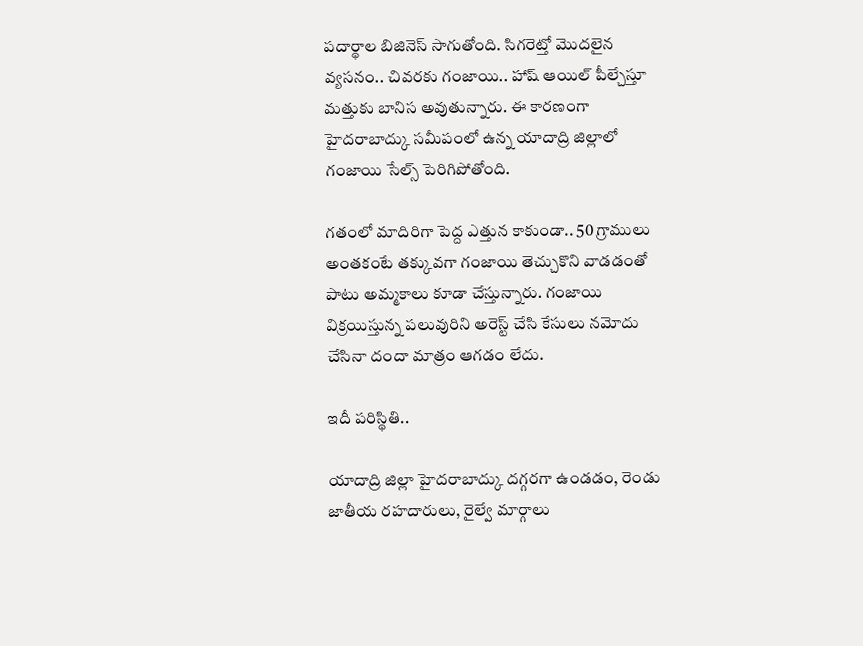పదార్థాల బిజినెస్ సాగుతోంది. సిగరెట్తో మొదలైన వ్యసనం.. చివరకు గంజాయి.. హాష్ ఆయిల్ పీల్చేస్తూ మత్తుకు బానిస అవుతున్నారు. ఈ కారణంగా హైదరాబాద్కు సమీపంలో ఉన్న యాదాద్రి జిల్లాలో గంజాయి సేల్స్ పెరిగిపోతోంది.

గతంలో మాదిరిగా పెద్ద ఎత్తున కాకుండా.. 50 గ్రాములు అంతకంటే తక్కువగా గంజాయి తెచ్చుకొని వాడడంతో పాటు అమ్మకాలు కూడా చేస్తున్నారు. గంజాయి విక్రయిస్తున్న పలువురిని అరెస్ట్ చేసి కేసులు నమోదు చేసినా దందా మాత్రం ఆగడం లేదు.

ఇదీ పరిస్థితి..

యాదాద్రి జిల్లా హైదరాబాద్కు దగ్గరగా ఉండడం, రెండు జాతీయ రహదారులు, రైల్వే మార్గాలు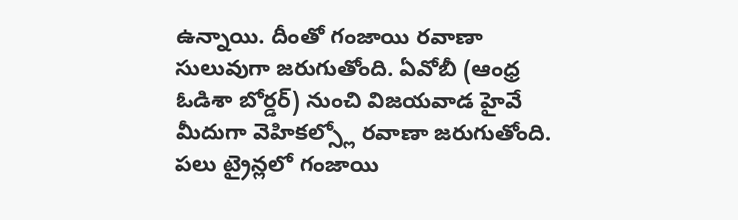ఉన్నాయి. దీంతో గంజాయి రవాణా సులువుగా జరుగుతోంది. ఏవోబీ (ఆంధ్ర ఓడిశా బోర్డర్) నుంచి విజయవాడ హైవే మీదుగా వెహికల్స్లో రవాణా జరుగుతోంది. పలు ట్రైన్లలో గంజాయి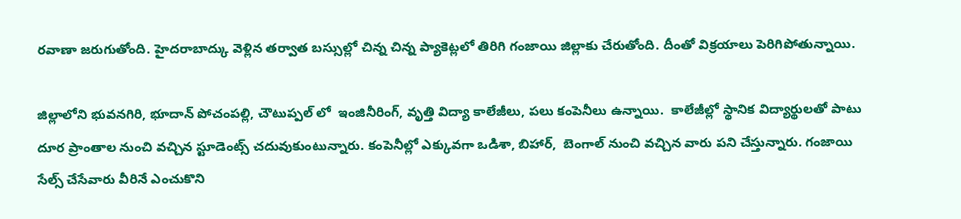రవాణా జరుగుతోంది. హైదరాబాద్కు వెళ్లిన తర్వాత బస్సుల్లో చిన్న చిన్న ప్యాకెట్లలో తిరిగి గంజాయి జిల్లాకు చేరుతోంది. దీంతో విక్రయాలు పెరిగిపోతున్నాయి.

జిల్లాలోని భువనగిరి, భూదాన్ పోచంపల్లి, చౌటుప్పల్ లో  ఇంజినీరింగ్, వృత్తి విద్యా కాలేజీలు, పలు కంపెనీలు ఉన్నాయి.  కాలేజీల్లో స్థానిక విద్యార్థులతో పాటు దూర ప్రాంతాల నుంచి వచ్చిన స్టూడెంట్స్ చదువుకుంటున్నారు. కంపెనీల్లో ఎక్కువగా ఒడిశా, బిహార్,  బెంగాల్ నుంచి వచ్చిన వారు పని చేస్తున్నారు. గంజాయి సేల్స్ చేసేవారు వీరినే ఎంచుకొని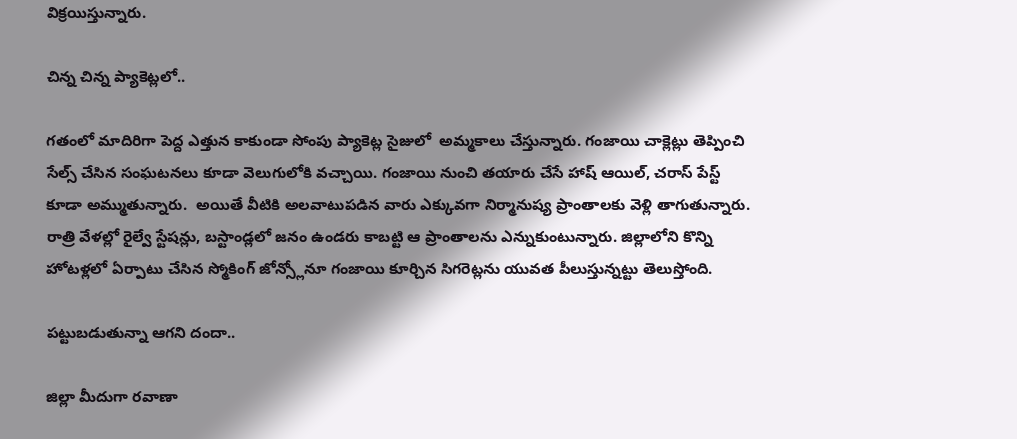విక్రయిస్తున్నారు.

చిన్న చిన్న ప్యాకెట్లలో..

గతంలో మాదిరిగా పెద్ద ఎత్తున కాకుండా సోంపు ప్యాకెట్ల సైజులో  అమ్మకాలు చేస్తున్నారు. గంజాయి చాక్లెట్లు తెప్పించి సేల్స్ చేసిన సంఘటనలు కూడా వెలుగులోకి వచ్చాయి. గంజాయి నుంచి తయారు చేసే హాష్ ఆయిల్, చరాస్ పేస్ట్ కూడా అమ్ముతున్నారు.  అయితే వీటికి అలవాటుపడిన వారు ఎక్కువగా నిర్మానుష్య ప్రాంతాలకు వెళ్లి తాగుతున్నారు. రాత్రి వేళల్లో రైల్వే స్టేషన్లు, బస్టాండ్లలో జనం ఉండరు కాబట్టి ఆ ప్రాంతాలను ఎన్నుకుంటున్నారు. జిల్లాలోని కొన్ని హోటళ్లలో ఏర్పాటు చేసిన స్మోకింగ్ జోన్స్లోనూ గంజాయి కూర్చిన సిగరెట్లను యువత పీలుస్తున్నట్టు తెలుస్తోంది.

పట్టుబడుతున్నా ఆగని దందా..

జిల్లా మీదుగా రవాణా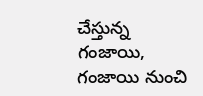చేస్తున్న గంజాయి, గంజాయి నుంచి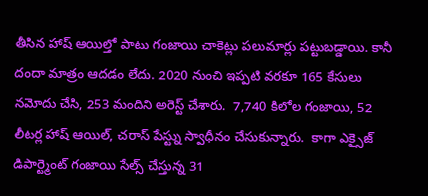తీసిన హాష్ ఆయిల్తో పాటు గంజాయి చాకెట్లు పలుమార్లు పట్టుబడ్డాయి. కానీ దందా మాత్రం ఆదడం లేదు. 2020 నుంచి ఇప్పటి వరకూ 165 కేసులు నమోదు చేసి, 253 మందిని అరెస్ట్ చేశారు.  7,740 కిలోల గంజాయి, 52 లీటర్ల హాష్ ఆయిల్, చరాస్ పేస్ట్ను స్వాధీనం చేసుకున్నారు.  కాగా ఎక్సైజ్ డిపార్ట్మెంట్ గంజాయి సేల్స్ చేస్తున్న 31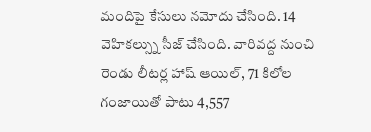మందిపై కేసులు నమోదు చేసింది. 14 వెహికల్స్ను సీజ్ చేసింది. వారివద్ద నుంచి రెండు లీటర్ల హాష్ ఆయిల్, 71 కిలోల గంజాయితో పాటు 4,557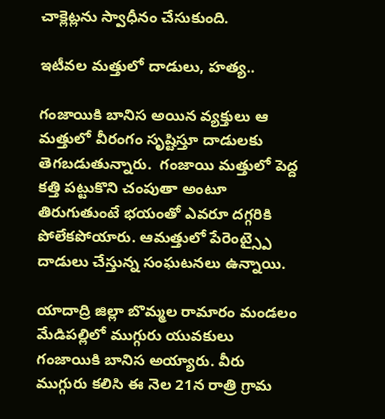చాక్లెట్లను స్వాధీనం చేసుకుంది.

ఇటీవల మత్తులో దాడులు, హత్య..

గంజాయికి బానిస అయిన వ్యక్తులు ఆ మత్తులో వీరంగం సృష్టిస్తూ దాడులకు తెగబడుతున్నారు.  గంజాయి మత్తులో పెద్ద కత్తి పట్టుకొని చంపుతా అంటూ తిరుగుతుంటే భయంతో ఎవరూ దగ్గరికి పోలేకపోయారు. ఆమత్తులో పేరెంట్స్పై దాడులు చేస్తున్న సంఘటనలు ఉన్నాయి.

యాదాద్రి జిల్లా బొమ్మల రామారం మండలం మేడిపల్లిలో ముగ్గురు యువకులు గంజాయికి బానిస అయ్యారు. వీరు ముగ్గురు కలిసి ఈ నెల 21న రాత్రి గ్రామ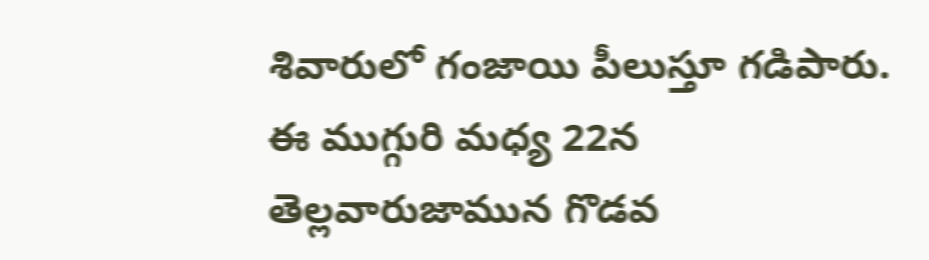శివారులో గంజాయి పీలుస్తూ గడిపారు. ఈ ముగ్గురి మధ్య 22న తెల్లవారుజామున గొడవ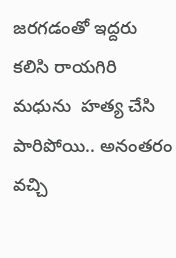జరగడంతో ఇద్దరు కలిసి రాయగిరి మధును  హత్య చేసి పారిపోయి.. అనంతరం వచ్చి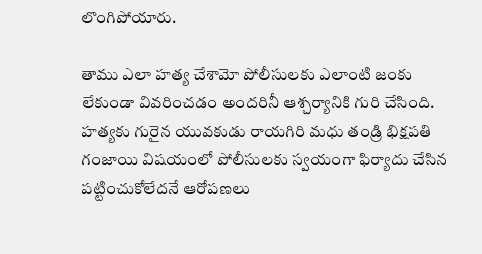లొంగిపోయారు.

తాము ఎలా హత్య చేశామో పోలీసులకు ఎలాంటి జంకు లేకుండా వివరించడం అందరినీ ఆశ్చర్యానికి గురి చేసింది. హత్యకు గురైన యువకుడు రాయగిరి మధు తండ్రి భిక్షపతి గంజాయి విషయంలో పోలీసులకు స్వయంగా ఫిర్యాదు చేసిన పట్టించుకోలేదనే ఆరోపణలు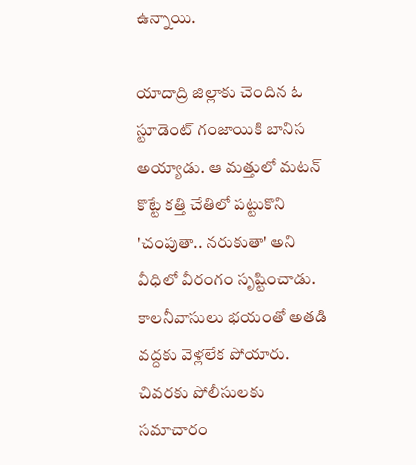ఉన్నాయి.

యాదాద్రి జిల్లాకు చెందిన ఓ స్టూడెంట్ గంజాయికి బానిస అయ్యాడు. ఆ మత్తులో మటన్ కొట్టే కత్తి చేతిలో పట్టుకొని 'చంపుతా.. నరుకుతా' అని వీధిలో వీరంగం సృష్టించాడు. కాలనీవాసులు భయంతో అతడి వద్దకు వెళ్లలేక పోయారు. చివరకు పోలీసులకు సమాచారం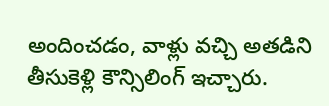అందించడం, వాళ్లు వచ్చి అతడిని తీసుకెళ్లి కౌన్సిలింగ్ ఇచ్చారు.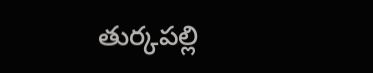తుర్కపల్లి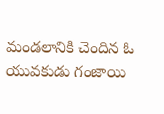మండలానికి చెందిన ఓ యువకుడు గంజాయి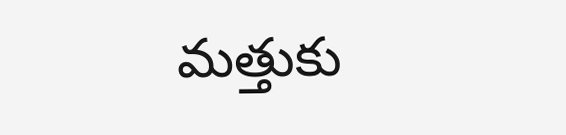మత్తుకు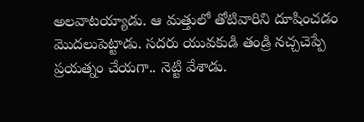అలవాటయ్యాడు. ఆ మత్తులో తోటివారిని దూషించడం మొదలుపెట్టాడు. సదరు యువకుడి తండ్రి నచ్చచెప్పే ప్రయత్నం చేయగా.. నెట్టి వేశాడు.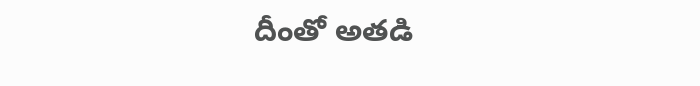దీంతో అతడి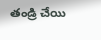తండ్రి చేయి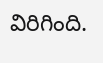విరిగింది.